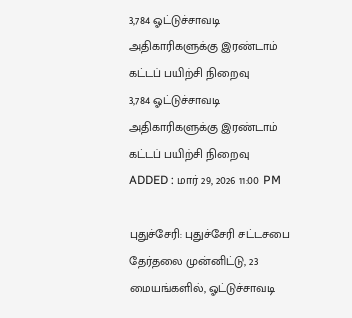3,784 ஓட்டுச்சாவடி அதிகாரிகளுக்கு இரண்டாம் கட்டப் பயிற்சி நிறைவு
3,784 ஓட்டுச்சாவடி அதிகாரிகளுக்கு இரண்டாம் கட்டப் பயிற்சி நிறைவு
ADDED : மார் 29, 2026 11:00 PM

புதுச்சேரி: புதுச்சேரி சட்டசபை தேர்தலை முன்னிட்டு, 23 மையங்களில், ஓட்டுச்சாவடி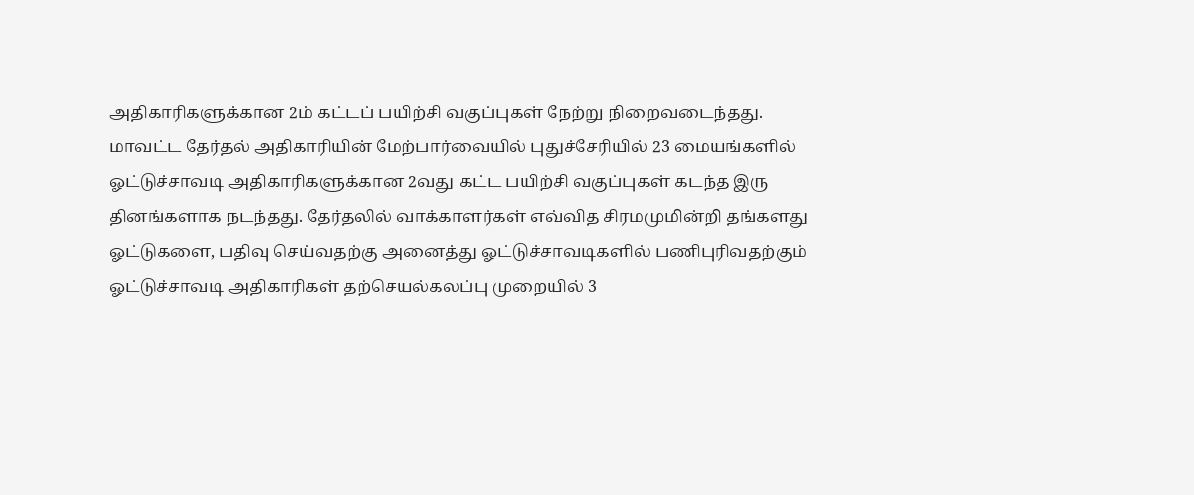அதிகாரிகளுக்கான 2ம் கட்டப் பயிற்சி வகுப்புகள் நேற்று நிறைவடைந்தது.
மாவட்ட தேர்தல் அதிகாரியின் மேற்பார்வையில் புதுச்சேரியில் 23 மையங்களில் ஓட்டுச்சாவடி அதிகாரிகளுக்கான 2வது கட்ட பயிற்சி வகுப்புகள் கடந்த இரு தினங்களாக நடந்தது. தேர்தலில் வாக்காளர்கள் எவ்வித சிரமமுமின்றி தங்களது ஓட்டுகளை, பதிவு செய்வதற்கு அனைத்து ஓட்டுச்சாவடிகளில் பணிபுரிவதற்கும் ஓட்டுச்சாவடி அதிகாரிகள் தற்செயல்கலப்பு முறையில் 3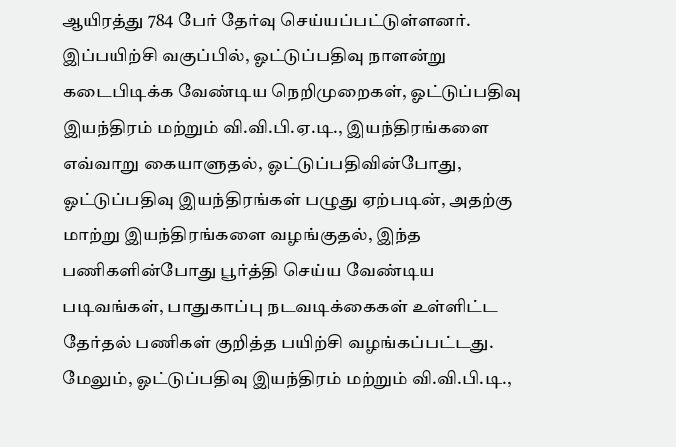ஆயிரத்து 784 பேர் தேர்வு செய்யப்பட்டுள்ளனர்.
இப்பயிற்சி வகுப்பில், ஓட்டுப்பதிவு நாளன்று கடைபிடிக்க வேண்டிய நெறிமுறைகள், ஓட்டுப்பதிவு இயந்திரம் மற்றும் வி.வி.பி.ஏ.டி., இயந்திரங்களை எவ்வாறு கையாளுதல், ஓட்டுப்பதிவின்போது, ஓட்டுப்பதிவு இயந்திரங்கள் பழுது ஏற்படின், அதற்கு மாற்று இயந்திரங்களை வழங்குதல், இந்த பணிகளின்போது பூர்த்தி செய்ய வேண்டிய படிவங்கள், பாதுகாப்பு நடவடிக்கைகள் உள்ளிட்ட தேர்தல் பணிகள் குறித்த பயிற்சி வழங்கப்பட்டது.
மேலும், ஓட்டுப்பதிவு இயந்திரம் மற்றும் வி.வி.பி.டி.,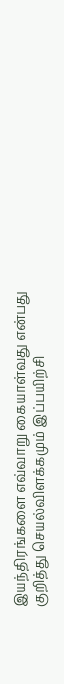இயந்திரங்களை எவ்வாறு கையாள்வது என்பது குறித்து செயல்விளக்கமும் இப்பயிற்சி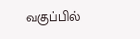வகுப்பில்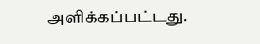அளிக்கப்பட்டது.